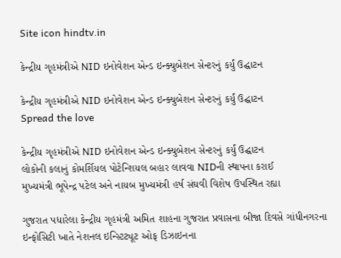Site icon hindtv.in

કેન્દ્રીય ગૃહમંત્રીએ NID ઇનોવેશન એન્ડ ઇન્ક્યુબેશન સેન્ટરનું કર્યું ઉદ્ઘાટન

કેન્દ્રીય ગૃહમંત્રીએ NID ઇનોવેશન એન્ડ ઇન્ક્યુબેશન સેન્ટરનું કર્યું ઉદ્ઘાટન
Spread the love

કેન્દ્રીય ગૃહમંત્રીએ NID ઇનોવેશન એન્ડ ઇન્ક્યુબેશન સેન્ટરનું કર્યું ઉદ્ઘાટન
લોકોની કલાનું કોમર્શિયલ પોટેન્શિયલ બહાર લાવવા NIDની સ્થાપના કરાઈ
મુખ્યમંત્રી ભૂપેન્દ્ર પટેલ અને નાયબ મુખ્યમંત્રી હર્ષ સંઘવી વિશેષ ઉપસ્થિત રહ્યા

ગુજરાત પધારેલા કેન્દ્રીય ગૃહમંત્રી અમિત શાહના ગુજરાત પ્રવાસના બીજા દિવસે ગાંધીનગરના ઇન્ફોસિટી ખાતે નેશનલ ઇન્સ્ટિટ્યૂટ ઓફ ડિઝાઇનના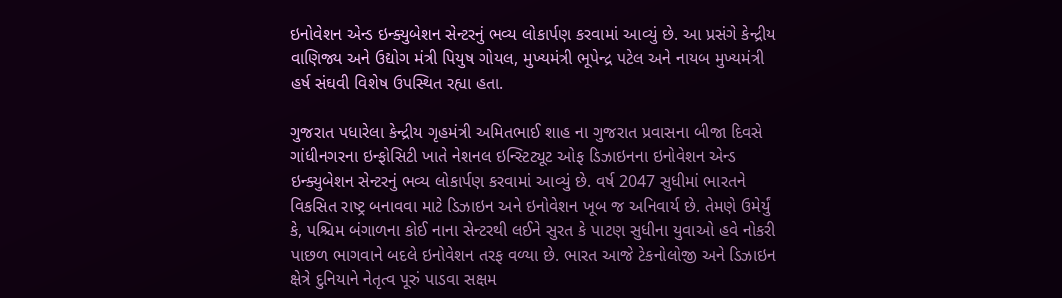ઇનોવેશન એન્ડ ઇન્ક્યુબેશન સેન્ટરનું ભવ્ય લોકાર્પણ કરવામાં આવ્યું છે. આ પ્રસંગે કેન્દ્રીય વાણિજ્ય અને ઉદ્યોગ મંત્રી પિયુષ ગોયલ, મુખ્યમંત્રી ભૂપેન્દ્ર પટેલ અને નાયબ મુખ્યમંત્રી હર્ષ સંઘવી વિશેષ ઉપસ્થિત રહ્યા હતા.

ગુજરાત પધારેલા કેન્દ્રીય ગૃહમંત્રી અમિતભાઈ શાહ ના ગુજરાત પ્રવાસના બીજા દિવસે ગાંધીનગરના ઇન્ફોસિટી ખાતે નેશનલ ઇન્સ્ટિટ્યૂટ ઓફ ડિઝાઇનના ઇનોવેશન એન્ડ ઇન્ક્યુબેશન સેન્ટરનું ભવ્ય લોકાર્પણ કરવામાં આવ્યું છે. વર્ષ 2047 સુધીમાં ભારતને વિકસિત રાષ્ટ્ર બનાવવા માટે ડિઝાઇન અને ઇનોવેશન ખૂબ જ અનિવાર્ય છે. તેમણે ઉમેર્યું કે, પશ્ચિમ બંગાળના કોઈ નાના સેન્ટરથી લઈને સુરત કે પાટણ સુધીના યુવાઓ હવે નોકરી પાછળ ભાગવાને બદલે ઇનોવેશન તરફ વળ્યા છે. ભારત આજે ટેકનોલોજી અને ડિઝાઇન ક્ષેત્રે દુનિયાને નેતૃત્વ પૂરું પાડવા સક્ષમ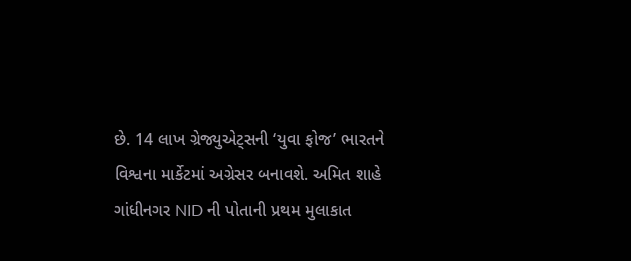છે. 14 લાખ ગ્રેજ્યુએટ્સની ‘યુવા ફોજ’ ભારતને વિશ્વના માર્કેટમાં અગ્રેસર બનાવશે. અમિત શાહે ગાંધીનગર NID ની પોતાની પ્રથમ મુલાકાત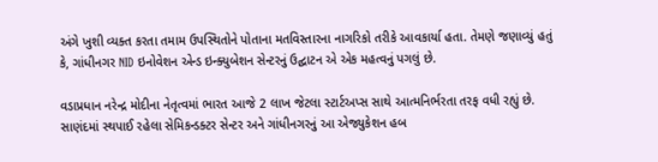અંગે ખુશી વ્યક્ત કરતા તમામ ઉપસ્થિતોને પોતાના મતવિસ્તારના નાગરિકો તરીકે આવકાર્યા હતા. તેમણે જણાવ્યું હતું કે, ગાંધીનગર NID ઇનોવેશન એન્ડ ઇન્ક્યુબેશન સેન્ટરનું ઉદ્ઘાટન એ એક મહત્વનું પગલું છે.

વડાપ્રધાન નરેન્દ્ર મોદીના નેતૃત્વમાં ભારત આજે 2 લાખ જેટલા સ્ટાર્ટઅપ્સ સાથે આત્મનિર્ભરતા તરફ વધી રહ્યું છે. સાણંદમાં સ્થપાઈ રહેલા સેમિકન્ડક્ટર સેન્ટર અને ગાંધીનગરનું આ એજ્યુકેશન હબ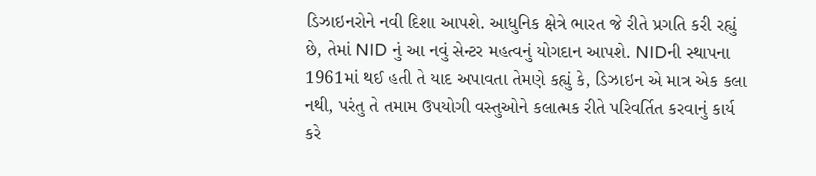ડિઝાઇનરોને નવી દિશા આપશે. આધુનિક ક્ષેત્રે ભારત જે રીતે પ્રગતિ કરી રહ્યું છે, તેમાં NID નું આ નવું સેન્ટર મહત્વનું યોગદાન આપશે. NIDની સ્થાપના 1961માં થઈ હતી તે યાદ અપાવતા તેમણે કહ્યું કે, ડિઝાઇન એ માત્ર એક કલા નથી, પરંતુ તે તમામ ઉપયોગી વસ્તુઓને કલાત્મક રીતે પરિવર્તિત કરવાનું કાર્ય કરે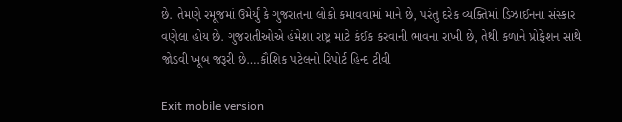છે. તેમણે રમૂજમાં ઉમેર્યું કે ગુજરાતના લોકો કમાવવામાં માને છે, પરંતુ દરેક વ્યક્તિમાં ડિઝાઈનના સંસ્કાર વણેલા હોય છે. ગુજરાતીઓએ હંમેશા રાષ્ટ્ર માટે કંઈક કરવાની ભાવના રાખી છે, તેથી કળાને પ્રોફેશન સાથે જોડવી ખૂબ જરૂરી છે….કૌશિક પટેલનો રિપોર્ટ હિન્દ ટીવી

Exit mobile version